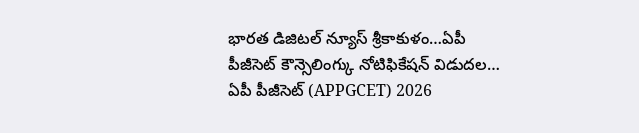భారత డిజిటల్ న్యూస్ శ్రీకాకుళం…ఏపీ పీజీసెట్ కౌన్సెలింగ్కు నోటిఫికేషన్ విడుదల…
ఏపీ పీజీసెట్ (APPGCET) 2026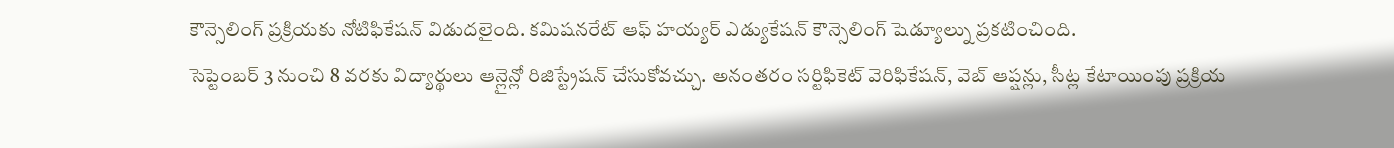కౌన్సెలింగ్ ప్రక్రియకు నోటిఫికేషన్ విడుదలైంది. కమిషనరేట్ ఆఫ్ హయ్యర్ ఎడ్యుకేషన్ కౌన్సెలింగ్ షెడ్యూల్ను ప్రకటించింది.
సెప్టెంబర్ 3 నుంచి 8 వరకు విద్యార్థులు ఆన్లైన్లో రిజిస్ట్రేషన్ చేసుకోవచ్చు. అనంతరం సర్టిఫికెట్ వెరిఫికేషన్, వెబ్ ఆప్షన్లు, సీట్ల కేటాయింపు ప్రక్రియ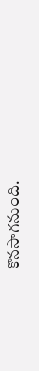కొనసాగనుంది.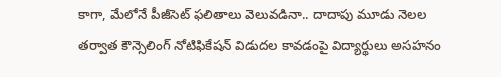కాగా, మేలోనే పీజీసెట్ ఫలితాలు వెలువడినా.. దాదాపు మూడు నెలల తర్వాత కౌన్సెలింగ్ నోటిఫికేషన్ విడుదల కావడంపై విద్యార్థులు అసహనం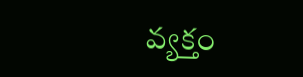వ్యక్తం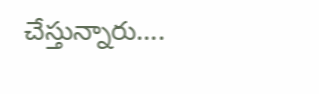చేస్తున్నారు….